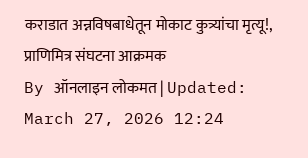कराडात अन्नविषबाधेतून मोकाट कुत्र्यांचा मृत्यू!, प्राणिमित्र संघटना आक्रमक
By ऑनलाइन लोकमत | Updated: March 27, 2026 12:24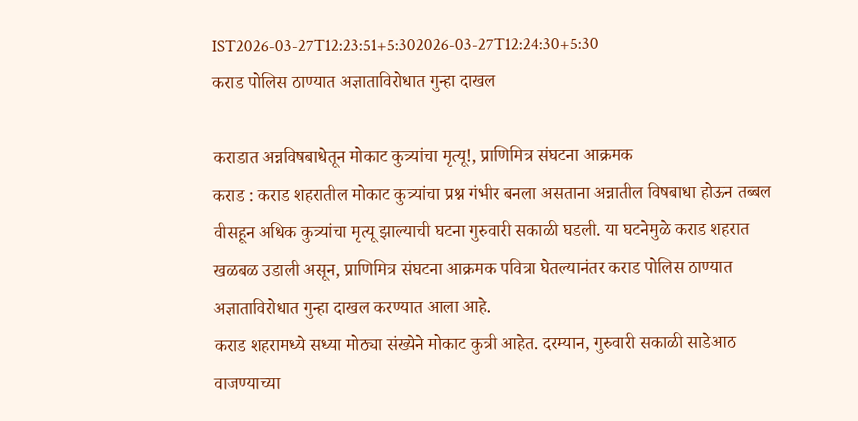IST2026-03-27T12:23:51+5:302026-03-27T12:24:30+5:30
कराड पोलिस ठाण्यात अज्ञाताविरोधात गुन्हा दाखल

कराडात अन्नविषबाधेतून मोकाट कुत्र्यांचा मृत्यू!, प्राणिमित्र संघटना आक्रमक
कराड : कराड शहरातील मोकाट कुत्र्यांचा प्रश्न गंभीर बनला असताना अन्नातील विषबाधा होऊन तब्बल वीसहून अधिक कुत्र्यांचा मृत्यू झाल्याची घटना गुरुवारी सकाळी घडली. या घटनेमुळे कराड शहरात खळबळ उडाली असून, प्राणिमित्र संघटना आक्रमक पवित्रा घेतल्यानंतर कराड पोलिस ठाण्यात अज्ञाताविरोधात गुन्हा दाखल करण्यात आला आहे.
कराड शहरामध्ये सध्या मोठ्या संख्येने मोकाट कुत्री आहेत. दरम्यान, गुरुवारी सकाळी साडेआठ वाजण्याच्या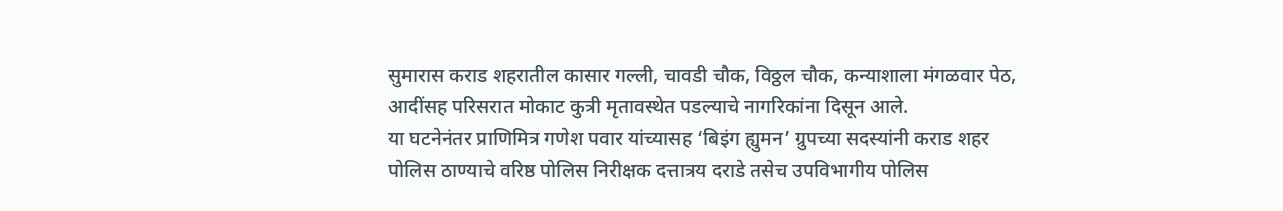सुमारास कराड शहरातील कासार गल्ली, चावडी चौक, विठ्ठल चौक, कन्याशाला मंगळवार पेठ, आदींसह परिसरात मोकाट कुत्री मृतावस्थेत पडल्याचे नागरिकांना दिसून आले.
या घटनेनंतर प्राणिमित्र गणेश पवार यांच्यासह ‘बिइंग ह्युमन’ ग्रुपच्या सदस्यांनी कराड शहर पोलिस ठाण्याचे वरिष्ठ पोलिस निरीक्षक दत्तात्रय दराडे तसेच उपविभागीय पोलिस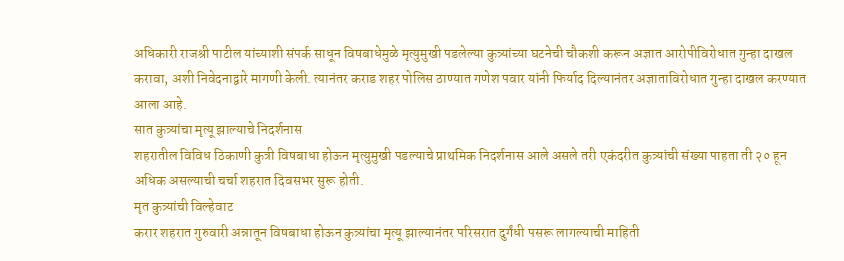अधिकारी राजश्री पाटील यांच्याशी संपर्क साधून विषबाधेमुळे मृत्युमुखी पडलेल्या कुत्र्यांच्या घटनेची चौकशी करून अज्ञात आरोपीविरोधात गुन्हा दाखल करावा, अशी निवेदनाद्वारे मागणी केली. त्यानंतर कराड शहर पोलिस ठाण्यात गणेश पवार यांनी फिर्याद दिल्यानंतर अज्ञाताविरोधात गुन्हा दाखल करण्यात आला आहे.
सात कुत्र्यांचा मृत्यू झाल्याचे निदर्शनास
शहरातील विविध ठिकाणी कुत्री विषबाधा होऊन मृत्युमुखी पडल्याचे प्राथमिक निदर्शनास आले असले तरी एकंदरीत कुत्र्यांची संख्या पाहता ती २० हून अधिक असल्याची चर्चा शहरात दिवसभर सुरू होती.
मृत कुत्र्यांची विल्हेवाट
करार शहरात गुरुवारी अन्नातून विषबाधा होऊन कुत्र्यांचा मृत्यू झाल्यानंतर परिसरात दुर्गंधी पसरू लागल्याची माहिती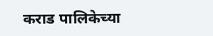कराड पालिकेच्या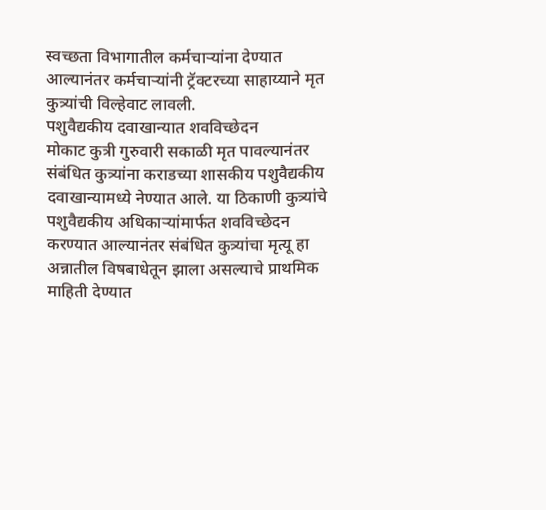स्वच्छता विभागातील कर्मचाऱ्यांना देण्यात आल्यानंतर कर्मचाऱ्यांनी ट्रॅक्टरच्या साहाय्याने मृत कुत्र्यांची विल्हेवाट लावली.
पशुवैद्यकीय दवाखान्यात शवविच्छेदन
मोकाट कुत्री गुरुवारी सकाळी मृत पावल्यानंतर संबंधित कुत्र्यांना कराडच्या शासकीय पशुवैद्यकीय दवाखान्यामध्ये नेण्यात आले. या ठिकाणी कुत्र्यांचे पशुवैद्यकीय अधिकाऱ्यांमार्फत शवविच्छेदन करण्यात आल्यानंतर संबंधित कुत्र्यांचा मृत्यू हा अन्नातील विषबाधेतून झाला असल्याचे प्राथमिक माहिती देण्यात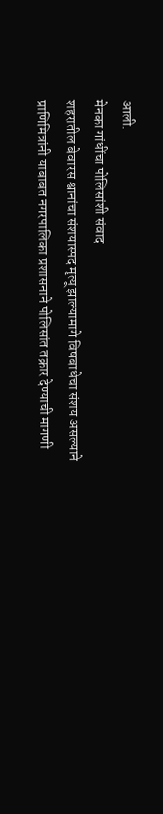आली.
मेनका गांधींचा पोलिसांशी संवाद
शहरातील बेवारस श्वानांचा संशयास्पद मृत्यू झाल्यामागे विषबाधेचा संशय असल्याने प्राणिमित्रांनी याबाबत नगरपालिका प्रशासनाने पोलिसांत तक्रार देण्याची मागणी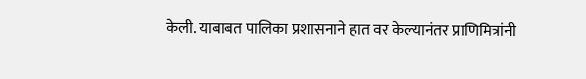केली. याबाबत पालिका प्रशासनाने हात वर केल्यानंतर प्राणिमित्रांनी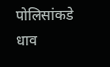पोलिसांकडे धाव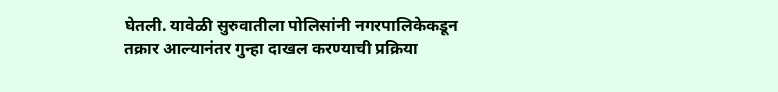घेतली. यावेळी सुरुवातीला पोलिसांनी नगरपालिकेकडून तक्रार आल्यानंतर गुन्हा दाखल करण्याची प्रक्रिया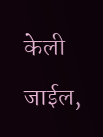केली जाईल,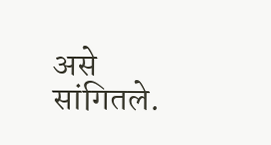असे सांगितले.